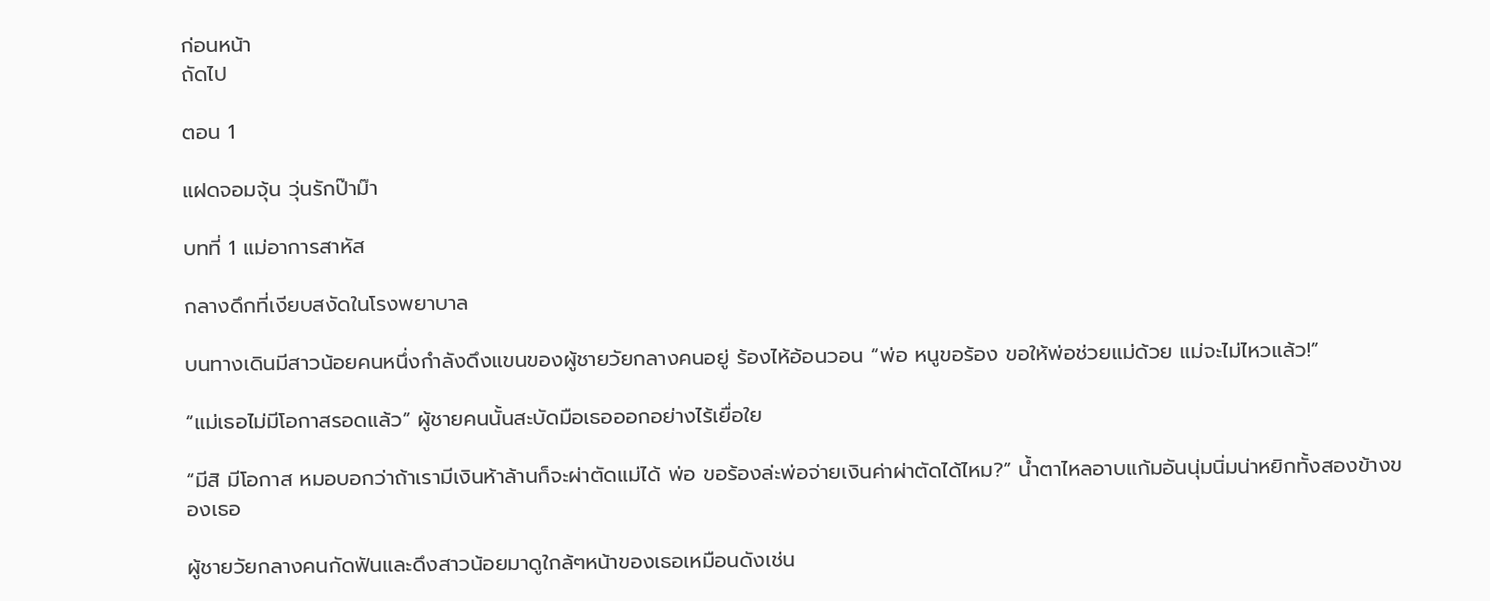ก่อนหน้า
ถัดไป

ตอน 1

แฝดจอมจุ้น วุ่นรักป๊าม๊า

บทที่ 1 แม่อาการสาหัส

กลางดึกที่เงียบสงัดในโรงพยาบาล

บนทางเดินมีสาวน้อยคนหนึ่งกำลังดึงแขนของผู้ชายวัยกลางคนอยู่ ร้องไห้อ้อนวอน “พ่อ หนูขอร้อง ขอให้พ่อช่วยแม่ด้วย แม่จะไม่ไหวแล้ว!”

“แม่เธอไม่มีโอกาสรอดแล้ว” ผู้ชายคนนั้นสะบัดมือเธอออกอย่างไร้เยื่อใย

“มีสิ มีโอกาส หมอบอกว่าถ้าเรามีเงินห้าล้านก็จะผ่าตัดแม่ได้ พ่อ ขอร้องล่ะพ่อจ่ายเงินค่าผ่าตัดได้ไหม?” น้ำตาไหลอาบแก้มอันนุ่มนิ่มน่าหยิกทั้งสองข้างของเธอ

ผู้ชายวัยกลางคนกัดฟันและดึงสาวน้อยมาดูใกล้ๆหน้าของเธอเหมือนดังเช่น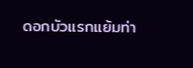ดอกบัวแรกแย้มท่า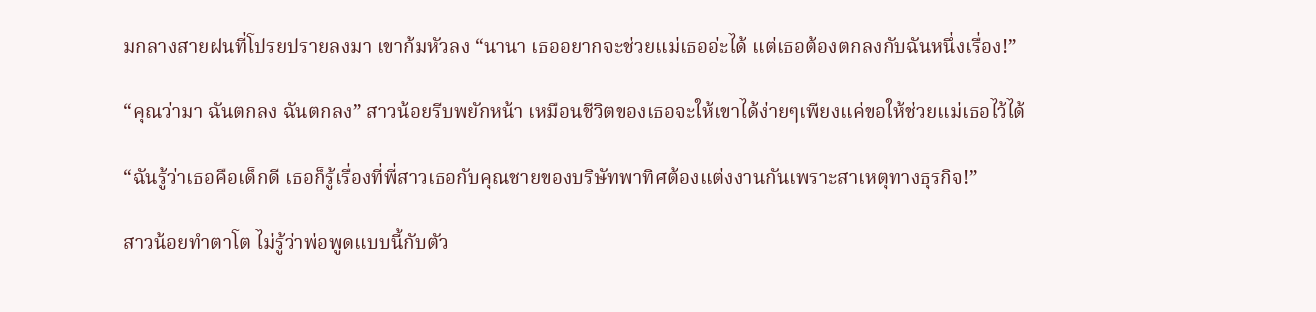มกลางสายฝนที่โปรยปรายลงมา เขาก้มหัวลง “นานา เธออยากจะช่วยแม่เธออ่ะได้ แต่เธอต้องตกลงกับฉันหนึ่งเรื่อง!”

“คุณว่ามา ฉันตกลง ฉันตกลง” สาวน้อยรีบพยักหน้า เหมือนชีวิตของเธอจะให้เขาได้ง่ายๆเพียงแค่ขอให้ช่วยแม่เธอไว้ได้

“ฉันรู้ว่าเธอคือเด็กดี เธอก็รู้เรื่องที่พี่สาวเธอกับคุณชายของบริษัทพาทิศต้องแต่งงานกันเพราะสาเหตุทางธุรกิจ!”

สาวน้อยทำตาโต ไม่รู้ว่าพ่อพูดแบบนี้กับตัว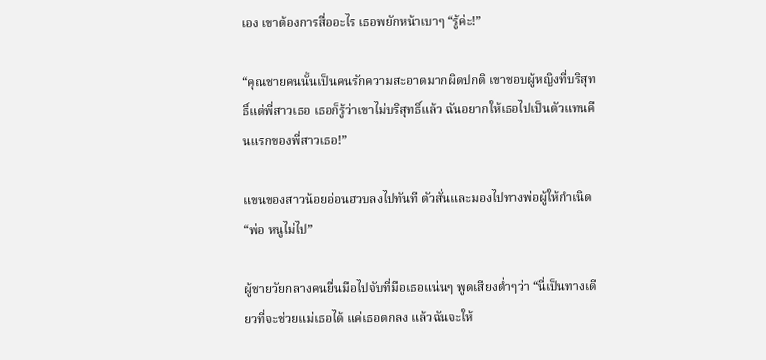เอง เขาต้องการสื่ออะไร เธอพยักหน้าเบาๆ “รู้ค่ะ!”

“คุณชายคนนั้นเป็นคนรักความสะอาดมากผิดปกติ เขาชอบผู้หญิงที่บริสุทธิ์แต่พี่สาวเธอ เธอก็รู้ว่าเขาไม่บริสุทธิ์แล้ว ฉันอยากให้เธอไปเป็นตัวแทนคืนแรกของพี่สาวเธอ!”

แขนของสาวน้อยอ่อนฮวบลงไปทันที ตัวสั่นและมองไปทางพ่อผู้ให้กำเนิด “พ่อ หนูไม่ไป”

ผู้ชายวัยกลางคนยื่นมือไปจับที่มือเธอแน่นๆ พูดเสียงต่ำๆว่า “นี่เป็นทางเดียวที่จะช่วยแม่เธอได้ แค่เธอตกลง แล้วฉันจะให้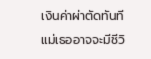เงินค่าผ่าตัดทันที แม่เธออาจจะมีชีวิ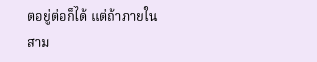ตอยู่ต่อก็ได้ แต่ถ้าภายในสาม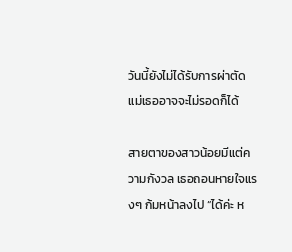วันนี้ยังไม่ได้รับการผ่าตัดแม่เธออาจจะไม่รอดก็ได้

สายตาของสาวน้อยมีแต่ความกังวล เธอถอนหายใจแรงๆ ก้มหน้าลงไป “ได้ค่ะ ห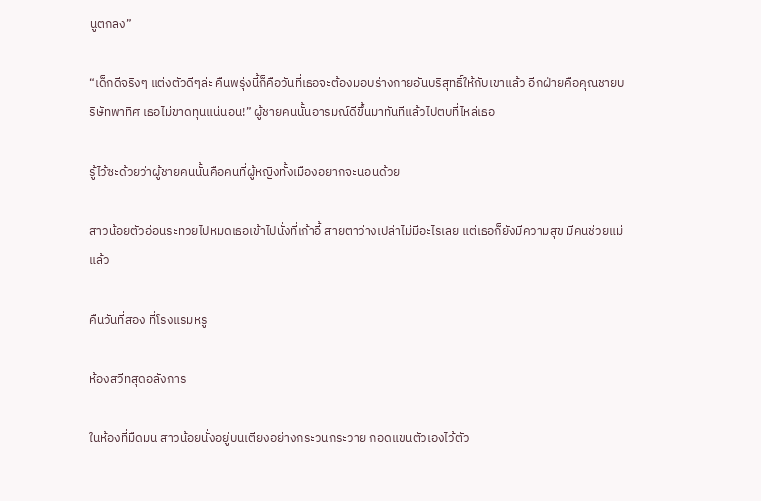นูตกลง”

“เด็กดีจริงๆ แต่งตัวดีๆล่ะ คืนพรุ่งนี้ก็คือวันที่เธอจะต้องมอบร่างกายอันบริสุทธิ์ให้กับเขาแล้ว อีกฝ่ายคือคุณชายบริษัทพาทิศ เธอไม่ขาดทุนแน่นอน!” ผู้ชายคนนั้นอารมณ์ดีขึ้นมาทันทีแล้วไปตบที่ไหล่เธอ

รู้ไว้ซะด้วยว่าผู้ชายคนนั้นคือคนที่ผู้หญิงทั้งเมืองอยากจะนอนด้วย

สาวน้อยตัวอ่อนระทวยไปหมดเธอเข้าไปนั่งที่เก้าอี้ สายตาว่างเปล่าไม่มีอะไรเลย แต่เธอก็ยังมีความสุข มีคนช่วยแม่แล้ว

คืนวันที่สอง ที่โรงแรมหรู

ห้องสวีทสุดอลังการ

ในห้องที่มืดมน สาวน้อยนั่งอยู่บนเตียงอย่างกระวนกระวาย กอดแขนตัวเองไว้ตัว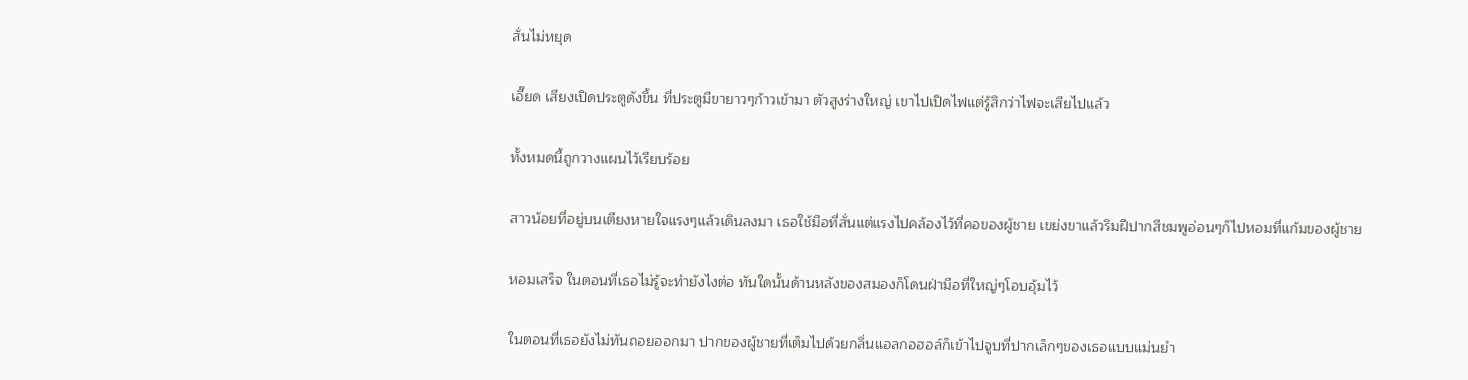สั่นไม่หยุด

เอี๊ยด เสียงเปิดประตูดังขึ้น ที่ประตูมีขายาวๆก้าวเข้ามา ตัวสูงร่างใหญ่ เขาไปเปิดไฟแต่รู้สึกว่าไฟจะเสียไปแล้ว

ทั้งหมดนี้ถูกวางแผนไว้เรียบร้อย

สาวน้อยที่อยู่บนเตียงหายใจแรงๆแล้วเดินลงมา เธอใช้มือที่สั่นแต่แรงไปคล้องไว้ที่คอของผู้ชาย เขย่งขาแล้วริมฝีปากสีชมพูอ่อนๆก็ไปหอมที่แก้มของผู้ชาย

หอมเสร็จ ในตอนที่เธอไม่รู้จะทำยังไงต่อ ทันใดนั้นด้านหลังของสมองก็โดนฝ่ามือที่ใหญ่ๆโอบอุ้มไว้

ในตอนที่เธอยังไม่ทันถอยออกมา ปากของผู้ชายที่เต็มไปด้วยกลิ่นแอลกอฮอล์ก็เข้าไปจูบที่ปากเล็กๆของเธอแบบแม่นยำ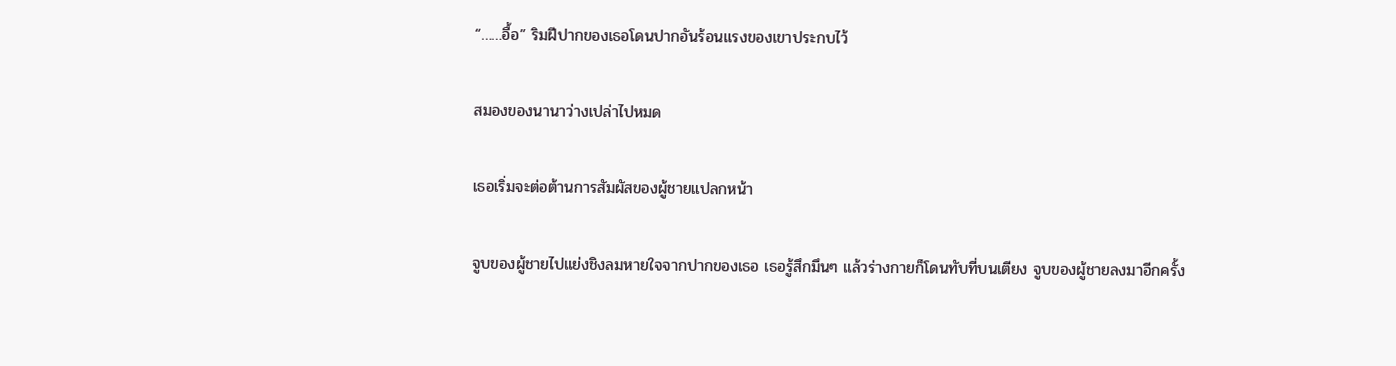“……อื้อ” ริมฝีปากของเธอโดนปากอันร้อนแรงของเขาประกบไว้

สมองของนานาว่างเปล่าไปหมด

เธอเริ่มจะต่อต้านการสัมผัสของผู้ชายแปลกหน้า

จูบของผู้ชายไปแย่งชิงลมหายใจจากปากของเธอ เธอรู้สึกมึนๆ แล้วร่างกายก็โดนทับที่บนเตียง จูบของผู้ชายลงมาอีกครั้ง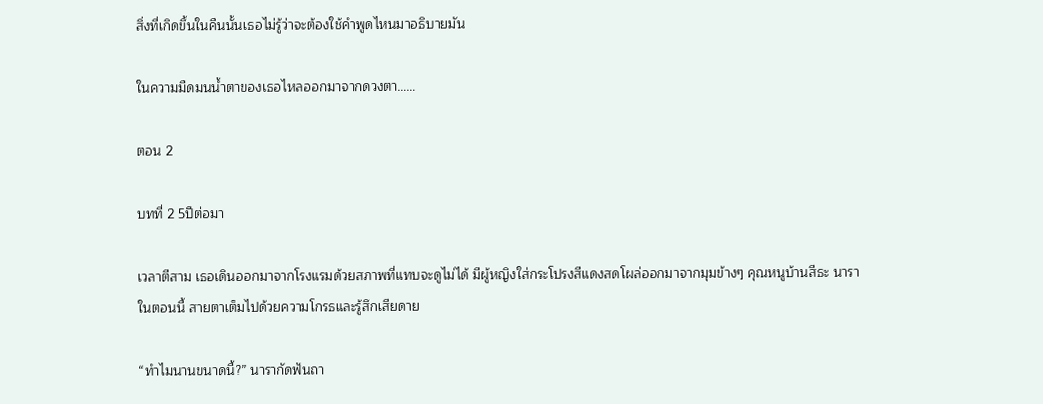สิ่งที่เกิดขึ้นในคืนนั้นเธอไม่รู้ว่าจะต้องใช้คำพูดไหนมาอธิบายมัน

ในความมืดมนน้ำตาของเธอไหลออกมาจากดวงตา……

ตอน 2

บทที่ 2 5ปีต่อมา

เวลาตีสาม เธอเดินออกมาจากโรงแรมด้วยสภาพที่แทบจะดูไม่ได้ มีผู้หญิงใส่กระโปรงสีแดงสดโผล่ออกมาจากมุมข้างๆ คุณหนูบ้านสีธะ นารา ในตอนนี้ สายตาเต็มไปด้วยความโกรธและรู้สึกเสียดาย

“ทำไมนานขนาดนี้?” นารากัดฟันถา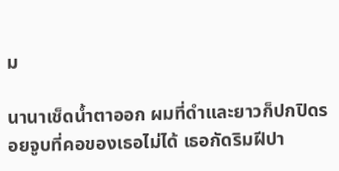ม

นานาเช็ดน้ำตาออก ผมที่ดำและยาวก็ปกปิดรอยจูบที่คอของเธอไม่ได้ เธอกัดริมฝีปา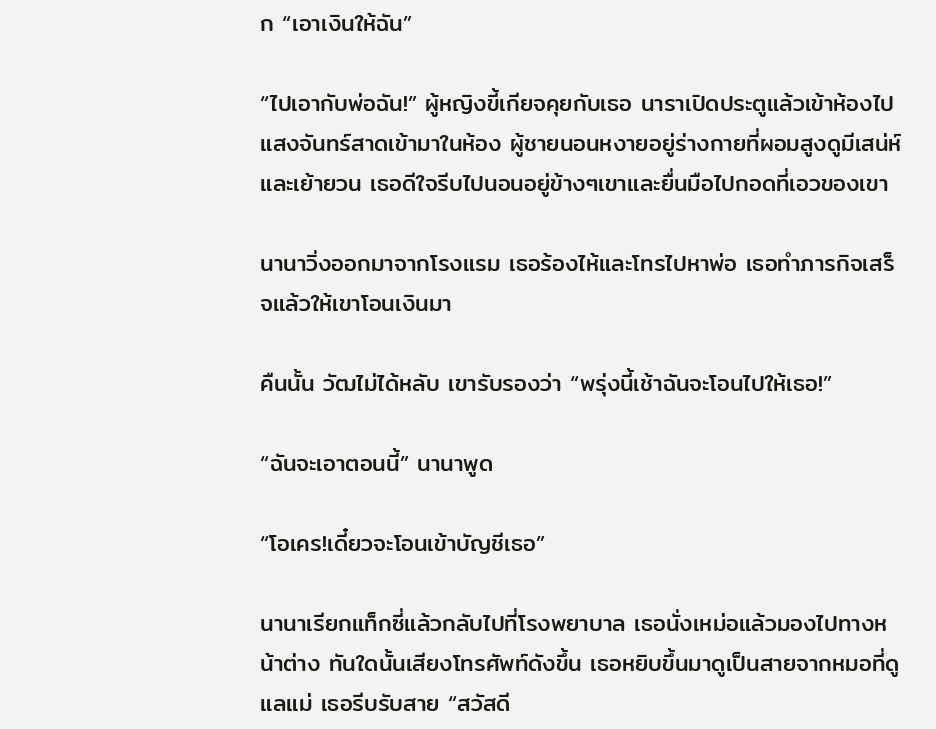ก “เอาเงินให้ฉัน”

“ไปเอากับพ่อฉัน!” ผู้หญิงขี้เกียจคุยกับเธอ นาราเปิดประตูแล้วเข้าห้องไป แสงจันทร์สาดเข้ามาในห้อง ผู้ชายนอนหงายอยู่ร่างกายที่ผอมสูงดูมีเสน่ห์และเย้ายวน เธอดีใจรีบไปนอนอยู่ข้างๆเขาและยื่นมือไปกอดที่เอวของเขา

นานาวิ่งออกมาจากโรงแรม เธอร้องไห้และโทรไปหาพ่อ เธอทำภารกิจเสร็จแล้วให้เขาโอนเงินมา

คืนนั้น วัฒไม่ได้หลับ เขารับรองว่า “พรุ่งนี้เช้าฉันจะโอนไปให้เธอ!”

“ฉันจะเอาตอนนี้” นานาพูด

“โอเคร!เดี๋ยวจะโอนเข้าบัญชีเธอ”

นานาเรียกแท็กซี่แล้วกลับไปที่โรงพยาบาล เธอนั่งเหม่อแล้วมองไปทางหน้าต่าง ทันใดนั้นเสียงโทรศัพท์ดังขึ้น เธอหยิบขึ้นมาดูเป็นสายจากหมอที่ดูแลแม่ เธอรีบรับสาย “สวัสดี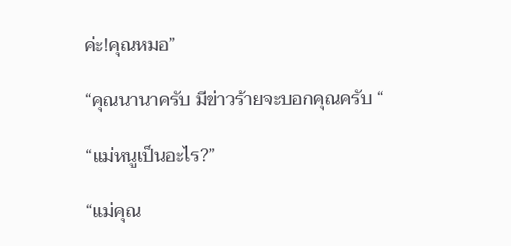ค่ะ!คุณหมอ”

“คุณนานาครับ มีข่าวร้ายจะบอกคุณครับ “

“แม่หนูเป็นอะไร?”

“แม่คุณ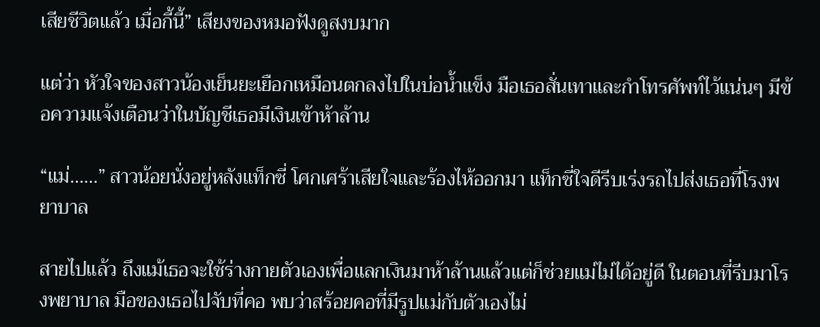เสียชีวิตแล้ว เมื่อกี้นี้” เสียงของหมอฟังดูสงบมาก

แต่ว่า หัวใจของสาวน้องเย็นยะเยือกเหมือนตกลงไปในบ่อน้ำแข็ง มือเธอสั่นเทาและกำโทรศัพท์ไว้แน่นๆ มีข้อความแจ้งเตือนว่าในบัญชีเธอมีเงินเข้าห้าล้าน

“แม่……” สาวน้อยนั่งอยู่หลังแท็กซี่ โศกเศร้าเสียใจและร้องไห้ออกมา แท็กซี่ใจดีรีบเร่งรถไปส่งเธอที่โรงพยาบาล

สายไปแล้ว ถึงแม้เธอจะใช้ร่างกายตัวเองเพื่อแลกเงินมาห้าล้านแล้วแต่ก็ช่วยแม่ไม่ได้อยู่ดี ในตอนที่รีบมาโรงพยาบาล มือของเธอไปจับที่คอ พบว่าสร้อยคอที่มีรูปแม่กับตัวเองไม่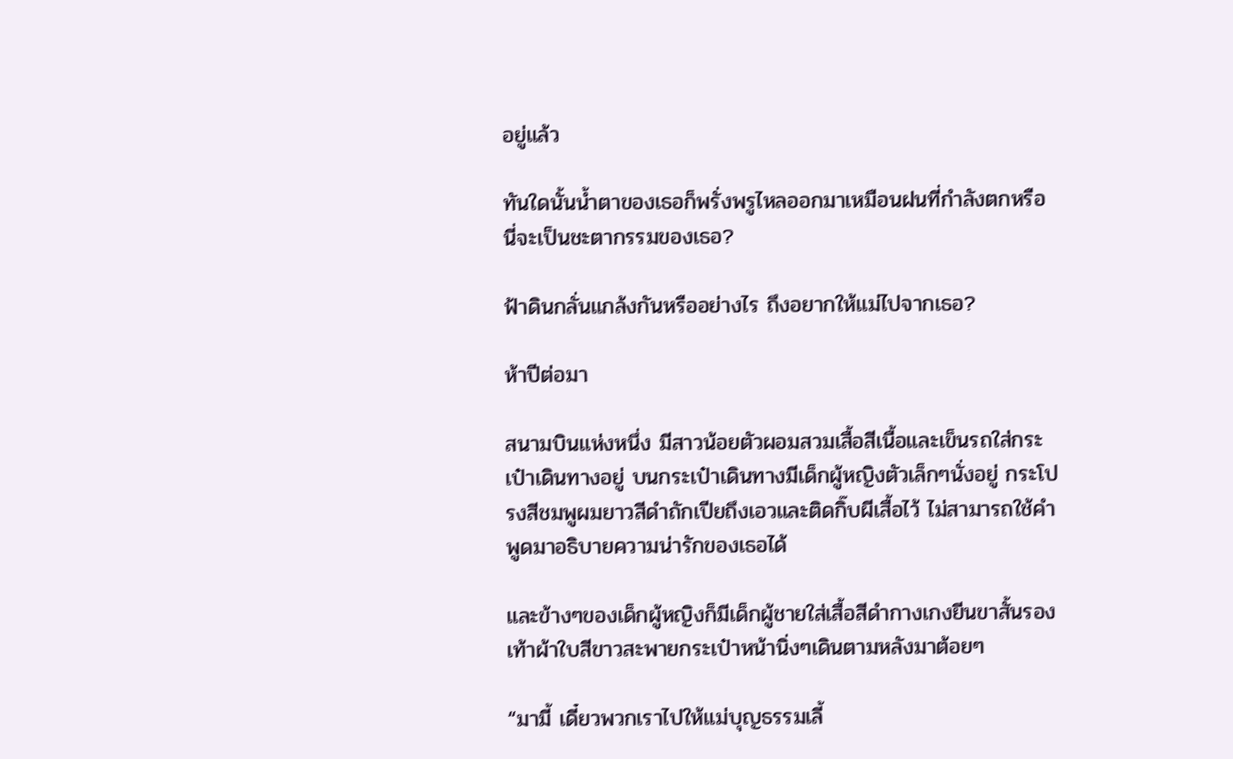อยู่แล้ว

ทันใดนั้นน้ำตาของเธอก็พรั่งพรูไหลออกมาเหมือนฝนที่กำลังตกหรือนี่จะเป็นชะตากรรมของเธอ?

ฟ้าดินกลั่นแกล้งกันหรืออย่างไร ถึงอยากให้แม่ไปจากเธอ?

ห้าปีต่อมา

สนามบินแห่งหนึ่ง มีสาวน้อยตัวผอมสวมเสื้อสีเนื้อและเข็นรถใส่กระเป๋าเดินทางอยู่ บนกระเป๋าเดินทางมีเด็กผู้หญิงตัวเล็กๆนั่งอยู่ กระโปรงสีชมพูผมยาวสีดำถักเปียถึงเอวและติดกิ๊บผีเสื้อไว้ ไม่สามารถใช้คำพูดมาอธิบายความน่ารักของเธอได้

และข้างๆของเด็กผู้หญิงก็มีเด็กผู้ชายใส่เสื้อสีดำกางเกงยีนขาสั้นรองเท้าผ้าใบสีขาวสะพายกระเป๋าหน้านิ่งๆเดินตามหลังมาต้อยๆ

“มามี้ เดี๋ยวพวกเราไปให้แม่บุญธรรมเลี้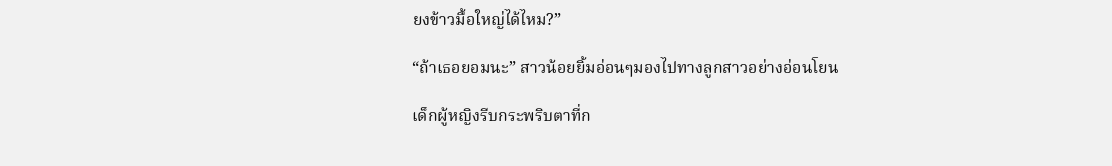ยงข้าวมื้อใหญ่ได้ไหม?”

“ถ้าเธอยอมนะ” สาวน้อยยิ้มอ่อนๆมองไปทางลูกสาวอย่างอ่อนโยน

เด็กผู้หญิงรีบกระพริบตาที่ก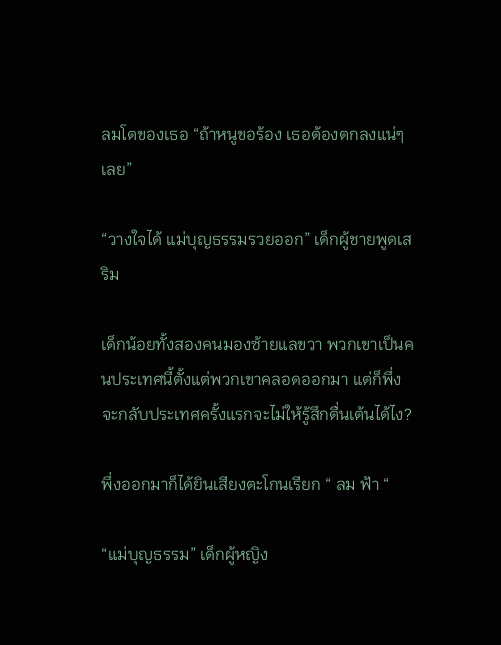ลมโตของเธอ “ถ้าหนูขอร้อง เธอต้องตกลงแน่ๆเลย”

“วางใจได้ แม่บุญธรรมรวยออก” เด็กผู้ชายพูดเสริม

เด็กน้อยทั้งสองคนมองซ้ายแลขวา พวกเขาเป็นคนประเทศนี้ตั้งแต่พวกเขาคลอดออกมา แต่ก็พึ่งจะกลับประเทศครั้งแรกจะไม่ให้รู้สึกตื่นเต้นได้ไง?

พึ่งออกมาก็ได้ยินเสียงตะโกนเรียก “ ลม ฟ้า “

“แม่บุญธรรม” เด็กผู้หญิง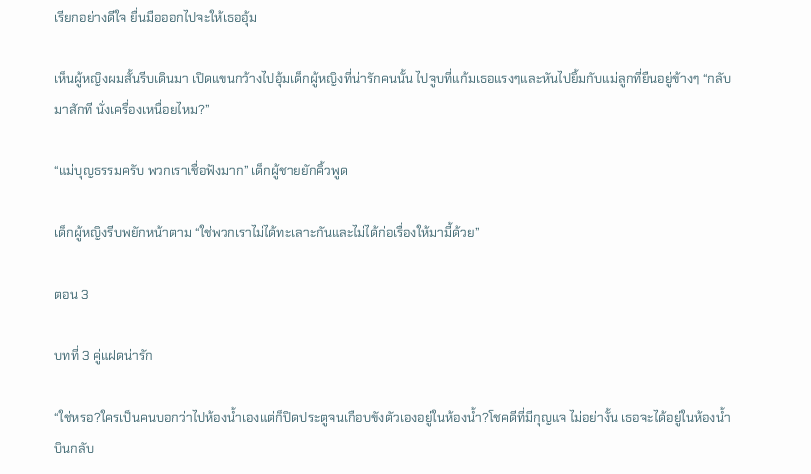เรียกอย่างดีใจ ยื่นมือออกไปจะให้เธออุ้ม

เห็นผู้หญิงผมสั้นรีบเดินมา เปิดแขนกว้างไปอุ้มเด็กผู้หญิงที่น่ารักคนนั้น ไปจูบที่แก้มเธอแรงๆและหันไปยิ้มกับแม่ลูกที่ยืนอยู่ข้างๆ “กลับมาสักที นั่งเครื่องเหนื่อยไหม?”

“แม่บุญธรรมครับ พวกเราเชื่อฟังมาก” เด็กผู้ชายยักคิ้วพูด

เด็กผู้หญิงรีบพยักหน้าตาม “ใช่พวกเราไม่ได้ทะเลาะกันและไม่ได้ก่อเรื่องให้มามี้ด้วย”

ตอน 3

บทที่ 3 คู่แฝดน่ารัก

“ใช่หรอ?ใครเป็นคนบอกว่าไปห้องน้ำเองแต่ก็ปิดประตูจนเกือบขังตัวเองอยู่ในห้องน้ำ?โชคดีที่มีกุญแจ ไม่อย่างั้น เธอจะได้อยู่ในห้องน้ำบินกลับ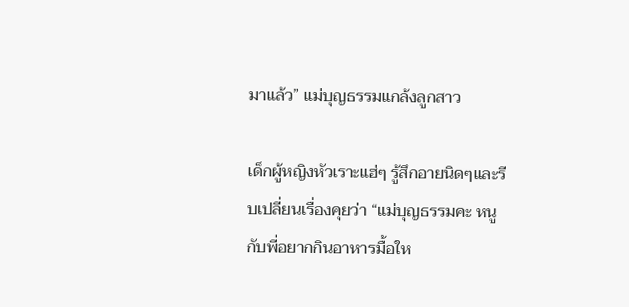มาแล้ว” แม่บุญธรรมแกล้งลูกสาว

เด็กผู้หญิงหัวเราะแฮ่ๆ รู้สึกอายนิดๆและรีบเปลี่ยนเรื่องคุยว่า “แม่บุญธรรมคะ หนูกับพี่อยากกินอาหารมื้อให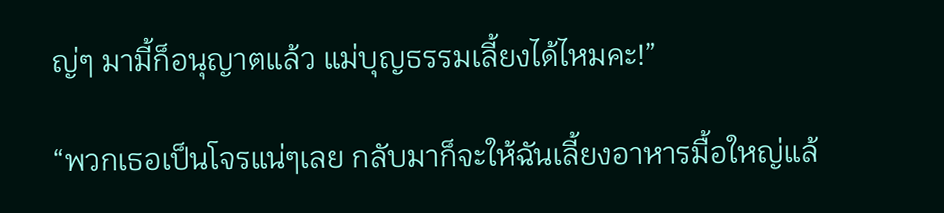ญ่ๆ มามี้ก็อนุญาตแล้ว แม่บุญธรรมเลี้ยงได้ไหมคะ!”

“พวกเธอเป็นโจรแน่ๆเลย กลับมาก็จะให้ฉันเลี้ยงอาหารมื้อใหญ่แล้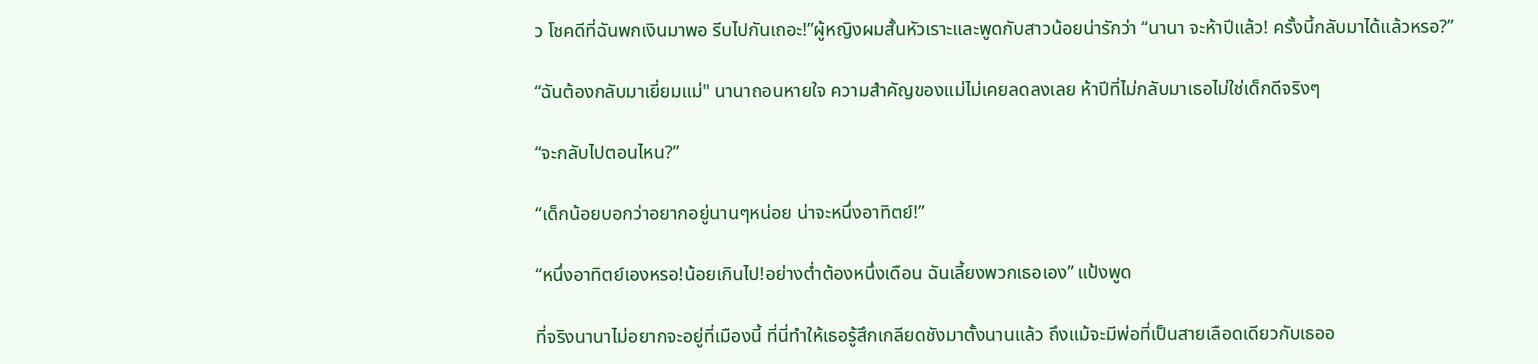ว โชคดีที่ฉันพกเงินมาพอ รีบไปกันเถอะ!”ผู้หญิงผมสั้นหัวเราะและพูดกับสาวน้อยน่ารักว่า “นานา จะห้าปีแล้ว! ครั้งนี้กลับมาได้แล้วหรอ?”

“ฉันต้องกลับมาเยี่ยมแม่" นานาถอนหายใจ ความสำคัญของแม่ไม่เคยลดลงเลย ห้าปีที่ไม่กลับมาเธอไม่ใช่เด็กดีจริงๆ

“จะกลับไปตอนไหน?”

“เด็กน้อยบอกว่าอยากอยู่นานๆหน่อย น่าจะหนึ่งอาทิตย์!”

“หนึ่งอาทิตย์เองหรอ!น้อยเกินไป!อย่างต่ำต้องหนึ่งเดือน ฉันเลี้ยงพวกเธอเอง” แป้งพูด

ที่จริงนานาไม่อยากจะอยู่ที่เมืองนี้ ที่นี่ทำให้เธอรู้สึกเกลียดชังมาตั้งนานแล้ว ถึงแม้จะมีพ่อที่เป็นสายเลือดเดียวกับเธออ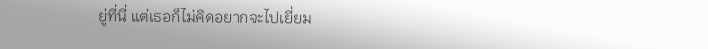ยู่ที่นี่ แต่เธอก็ไม่คิดอยากจะไปเยี่ยม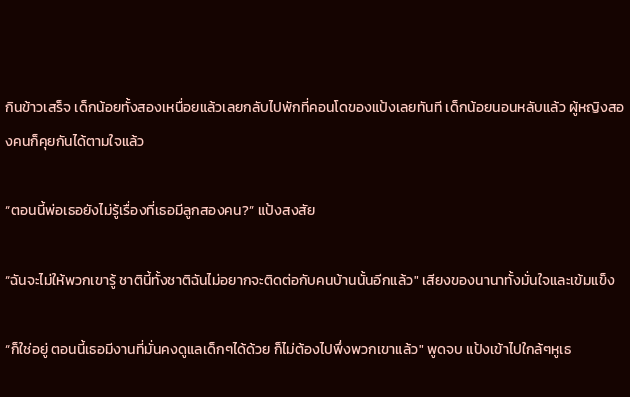กินข้าวเสร็จ เด็กน้อยทั้งสองเหนื่อยแล้วเลยกลับไปพักที่คอนโดของแป้งเลยทันที เด็กน้อยนอนหลับแล้ว ผู้หญิงสองคนก็คุยกันได้ตามใจแล้ว

“ตอนนี้พ่อเธอยังไม่รู้เรื่องที่เธอมีลูกสองคน?” แป้งสงสัย

“ฉันจะไม่ให้พวกเขารู้ ชาตินี้ทั้งชาติฉันไม่อยากจะติดต่อกับคนบ้านนั้นอีกแล้ว" เสียงของนานาทั้งมั่นใจและเข้มแข็ง

“ก็ใช่อยู่ ตอนนี้เธอมีงานที่มั่นคงดูแลเด็กๆได้ด้วย ก็ไม่ต้องไปพึ่งพวกเขาแล้ว" พูดจบ แป้งเข้าไปใกล้ๆหูเธ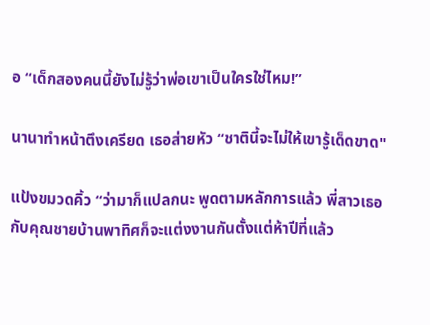อ “เด็กสองคนนี้ยังไม่รู้ว่าพ่อเขาเป็นใครใช่ไหม!”

นานาทำหน้าตึงเครียด เธอส่ายหัว “ชาตินี้จะไม่ให้เขารู้เด็ดขาด"

แป้งขมวดคิ้ว “ว่ามาก็แปลกนะ พูดตามหลักการแล้ว พี่สาวเธอกับคุณชายบ้านพาทิศก็จะแต่งงานกันตั้งแต่ห้าปีที่แล้ว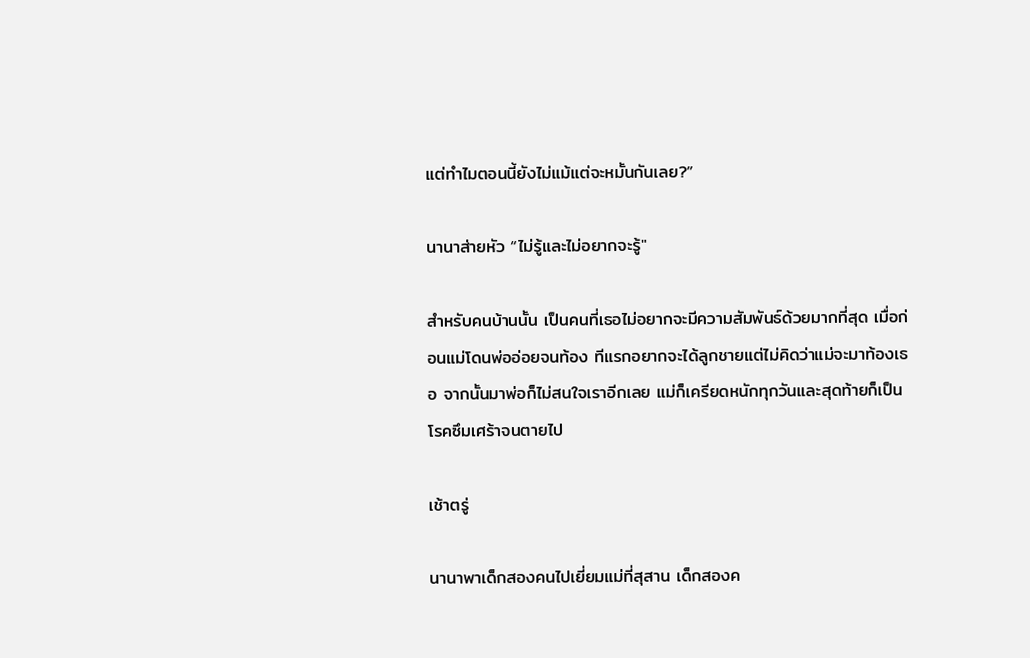แต่ทำไมตอนนี้ยังไม่แม้แต่จะหมั้นกันเลย?”

นานาส่ายหัว “ไม่รู้และไม่อยากจะรู้"

สำหรับคนบ้านนั้น เป็นคนที่เธอไม่อยากจะมีความสัมพันธ์ด้วยมากที่สุด เมื่อก่อนแม่โดนพ่ออ่อยจนท้อง ทีแรกอยากจะได้ลูกชายแต่ไม่คิดว่าแม่จะมาท้องเธอ จากนั้นมาพ่อก็ไม่สนใจเราอีกเลย แม่ก็เครียดหนักทุกวันและสุดท้ายก็เป็นโรคซึมเศร้าจนตายไป

เช้าตรู่

นานาพาเด็กสองคนไปเยี่ยมแม่ที่สุสาน เด็กสองค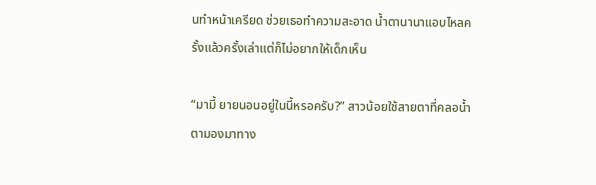นทำหน้าเครียด ช่วยเธอทำความสะอาด น้ำตานานาแอบไหลครั้งแล้วครั้งเล่าแต่ก็ไม่อยากให้เด็กเห็น

“มามี้ ยายนอนอยู่ในนี้หรอครับ?” สาวน้อยใช้สายตาที่คลอน้ำตามองมาทาง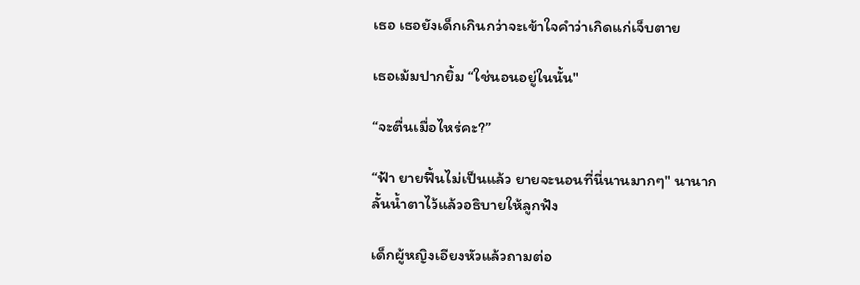เธอ เธอยังเด็กเกินกว่าจะเข้าใจคำว่าเกิดแก่เจ็บตาย

เธอเม้มปากยิ้ม “ใช่นอนอยู่ในนั้น"

“จะตื่นเมื่อไหร่คะ?”

“ฟ้า ยายฟื้นไม่เป็นแล้ว ยายจะนอนที่นี่นานมากๆ" นานากลั้นน้ำตาไว้แล้วอธิบายให้ลูกฟัง

เด็กผู้หญิงเอียงหัวแล้วถามต่อ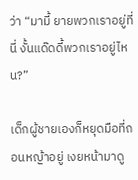ว่า “มามี้ ยายพวกเราอยู่ที่นี่ งั้นแด๊ดดี้พวกเราอยู่ไหน?”

เด็กผู้ชายเองก็หยุดมือที่ถอนหญ้าอยู่ เงยหน้ามาดู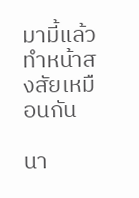มามี้แล้วทำหน้าสงสัยเหมือนกัน

นา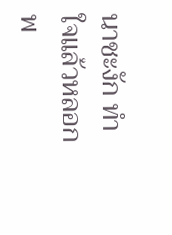นาชะงัก ทำใจแล้วหลอกพ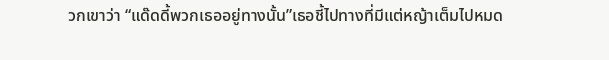วกเขาว่า “แด๊ดดี้พวกเธออยู่ทางนั้น”เธอชี้ไปทางที่มีแต่หญ้าเต็มไปหมด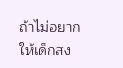ถ้าไม่อยากให้เด็กสง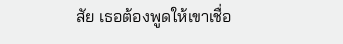สัย เธอต้องพูดให้เขาเชื่อ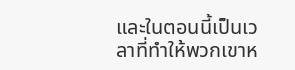และในตอนนี้เป็นเวลาที่ทำให้พวกเขาห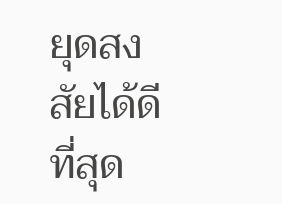ยุดสงสัยได้ดีที่สุด